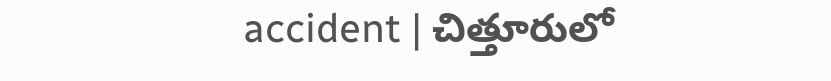accident | చిత్తూరులో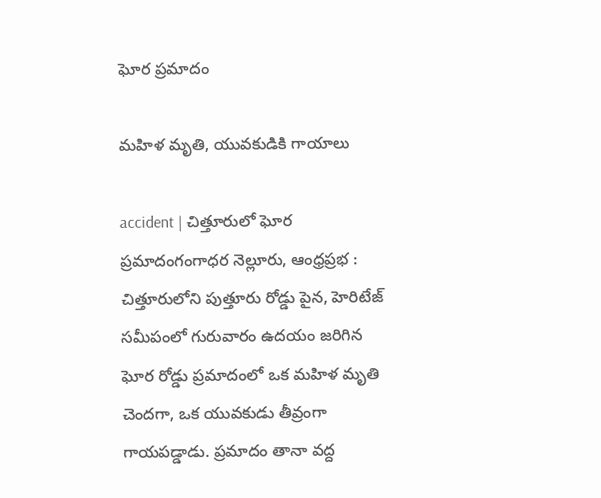ఘోర ప్రమాదం

మహిళ మృతి, యువకుడికి గాయాలు

accident | చిత్తూరులో ఘోర ప్రమాదంగంగాధర నెల్లూరు, ఆంధ్రప్రభ : చిత్తూరులోని పుత్తూరు రోడ్డు పైన, హెరిటేజ్ సమీపంలో గురువారం ఉదయం జరిగిన ఘోర రోడ్డు ప్రమాదంలో ఒక మహిళ మృతి చెందగా, ఒక యువకుడు తీవ్రంగా గాయపడ్డాడు. ప్రమాదం తానా వద్ద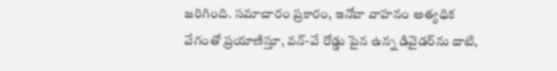జరిగింది. సమాచారం ప్రకారం, ఇనోవా వాహనం అత్యధిక వేగంతో ప్రయాణిస్తూ, వన్-వే రోడ్డు పైన ఉన్న డివైడర్‌ను దాటి,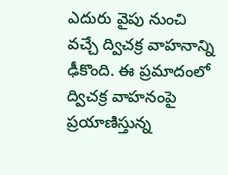ఎదురు వైపు నుంచి వచ్చే ద్విచక్ర వాహనాన్ని ఢీకొంది. ఈ ప్రమాదంలో ద్విచక్ర వాహనంపై ప్రయాణిస్తున్న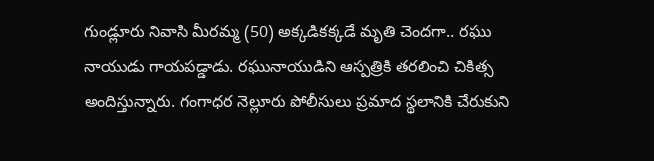గుండ్లూరు నివాసి మీరమ్మ (50) అక్కడికక్కడే మృతి చెంద‌గా.. రఘు నాయుడు గాయపడ్డాడు. ర‌ఘునాయుడిని ఆస్ప‌త్రికి త‌ర‌లించి చికిత్స అందిస్తున్నారు. గంగాధర నెల్లూరు పోలీసులు ప్ర‌మాద స్థలానికి చేరుకుని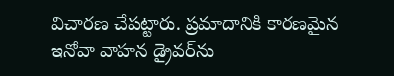విచారణ చేప‌ట్టారు. ప్రమాదానికి కారణమైన ఇనోవా వాహన డ్రైవర్‌ను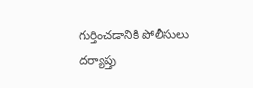గుర్తించడానికి పోలీసులు ద‌ర్యాప్తు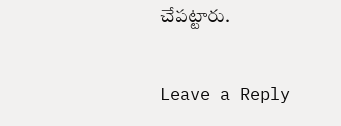చేప‌ట్టారు.

Leave a Reply